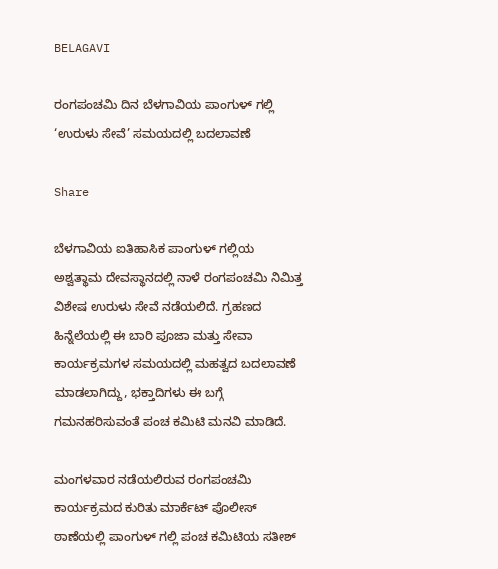BELAGAVI

ರಂಗಪಂಚಮಿ ದಿನ ಬೆಳಗಾವಿಯ ಪಾಂಗುಳ್ ಗಲ್ಲಿ ‘ಉರುಳು ಸೇವೆ’ ಸಮಯದಲ್ಲಿ ಬದಲಾವಣೆ

Share

ಬೆಳಗಾವಿಯ ಐತಿಹಾಸಿಕ ಪಾಂಗುಳ್ ಗಲ್ಲಿಯ ಅಶ್ವತ್ಥಾಮ ದೇವಸ್ಥಾನದಲ್ಲಿ ನಾಳೆ ರಂಗಪಂಚಮಿ ನಿಮಿತ್ತ ವಿಶೇಷ ಉರುಳು ಸೇವೆ ನಡೆಯಲಿದೆ. ಗ್ರಹಣದ ಹಿನ್ನೆಲೆಯಲ್ಲಿ ಈ ಬಾರಿ ಪೂಜಾ ಮತ್ತು ಸೇವಾ ಕಾರ್ಯಕ್ರಮಗಳ ಸಮಯದಲ್ಲಿ ಮಹತ್ವದ ಬದಲಾವಣೆ ಮಾಡಲಾಗಿದ್ದು, ಭಕ್ತಾದಿಗಳು ಈ ಬಗ್ಗೆ ಗಮನಹರಿಸುವಂತೆ ಪಂಚ ಕಮಿಟಿ ಮನವಿ ಮಾಡಿದೆ.

ಮಂಗಳವಾರ ನಡೆಯಲಿರುವ ರಂಗಪಂಚಮಿ ಕಾರ್ಯಕ್ರಮದ ಕುರಿತು ಮಾರ್ಕೆಟ್ ಪೊಲೀಸ್ ಠಾಣೆಯಲ್ಲಿ ಪಾಂಗುಳ್ ಗಲ್ಲಿ ಪಂಚ ಕಮಿಟಿಯ ಸತೀಶ್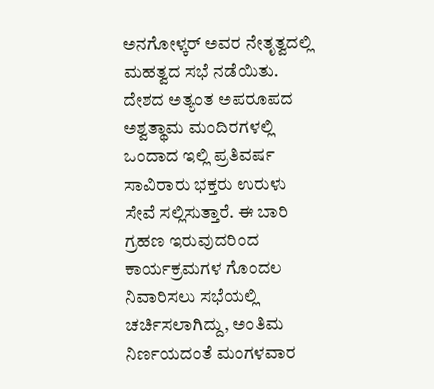ಅನಗೋಳ್ಕರ್ ಅವರ ನೇತೃತ್ವದಲ್ಲಿ ಮಹತ್ವದ ಸಭೆ ನಡೆಯಿತು. ದೇಶದ ಅತ್ಯಂತ ಅಪರೂಪದ ಅಶ್ವತ್ಥಾಮ ಮಂದಿರಗಳಲ್ಲಿ ಒಂದಾದ ಇಲ್ಲಿ ಪ್ರತಿವರ್ಷ ಸಾವಿರಾರು ಭಕ್ತರು ಉರುಳು ಸೇವೆ ಸಲ್ಲಿಸುತ್ತಾರೆ. ಈ ಬಾರಿ ಗ್ರಹಣ ಇರುವುದರಿಂದ ಕಾರ್ಯಕ್ರಮಗಳ ಗೊಂದಲ ನಿವಾರಿಸಲು ಸಭೆಯಲ್ಲಿ ಚರ್ಚಿಸಲಾಗಿದ್ದು, ಅಂತಿಮ ನಿರ್ಣಯದಂತೆ ಮಂಗಳವಾರ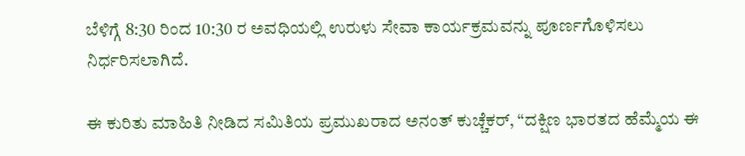ಬೆಳಿಗ್ಗೆ 8:30 ರಿಂದ 10:30 ರ ಅವಧಿಯಲ್ಲಿ ಉರುಳು ಸೇವಾ ಕಾರ್ಯಕ್ರಮವನ್ನು ಪೂರ್ಣಗೊಳಿಸಲು ನಿರ್ಧರಿಸಲಾಗಿದೆ.

ಈ ಕುರಿತು ಮಾಹಿತಿ ನೀಡಿದ ಸಮಿತಿಯ ಪ್ರಮುಖರಾದ ಅನಂತ್ ಕುಚ್ಚೆಕರ್, “ದಕ್ಷಿಣ ಭಾರತದ ಹೆಮ್ಮೆಯ ಈ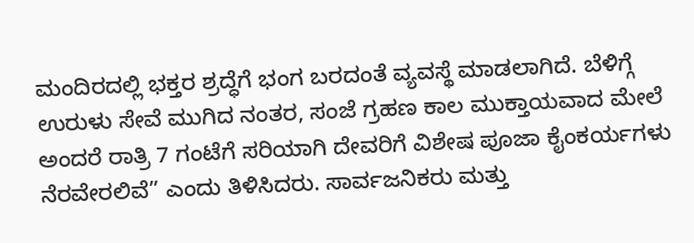ಮಂದಿರದಲ್ಲಿ ಭಕ್ತರ ಶ್ರದ್ಧೆಗೆ ಭಂಗ ಬರದಂತೆ ವ್ಯವಸ್ಥೆ ಮಾಡಲಾಗಿದೆ. ಬೆಳಿಗ್ಗೆ ಉರುಳು ಸೇವೆ ಮುಗಿದ ನಂತರ, ಸಂಜೆ ಗ್ರಹಣ ಕಾಲ ಮುಕ್ತಾಯವಾದ ಮೇಲೆ ಅಂದರೆ ರಾತ್ರಿ 7 ಗಂಟೆಗೆ ಸರಿಯಾಗಿ ದೇವರಿಗೆ ವಿಶೇಷ ಪೂಜಾ ಕೈಂಕರ್ಯಗಳು ನೆರವೇರಲಿವೆ” ಎಂದು ತಿಳಿಸಿದರು. ಸಾರ್ವಜನಿಕರು ಮತ್ತು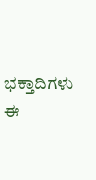ಭಕ್ತಾದಿಗಳು ಈ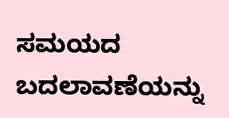ಸಮಯದ ಬದಲಾವಣೆಯನ್ನು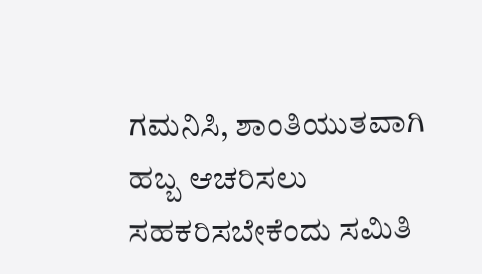ಗಮನಿಸಿ, ಶಾಂತಿಯುತವಾಗಿ ಹಬ್ಬ ಆಚರಿಸಲು ಸಹಕರಿಸಬೇಕೆಂದು ಸಮಿತಿ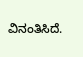ವಿನಂತಿಸಿದೆ.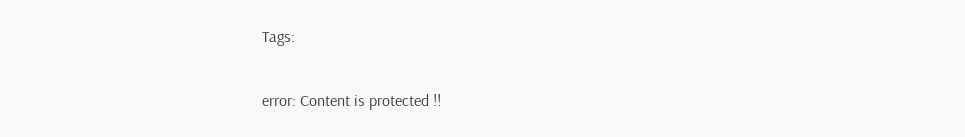Tags:

error: Content is protected !!